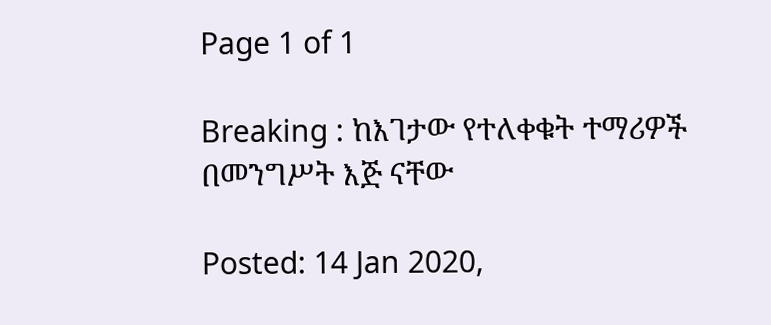Page 1 of 1

Breaking : ከእገታው የተለቀቁት ተማሪዎች በመንግሥት እጅ ናቸው

Posted: 14 Jan 2020,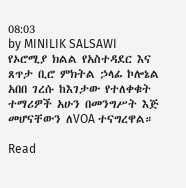08:03
by MINILIK SALSAWI
የኦሮሚያ ክልል የአስተዳደር እና ጸጥታ ቢሮ ምክትል ኃላፊ ኮሎኔል አበበ ገረሱ ከእገታው የተለቀቁት ተማሪዎች አሁን በመንግሥት እጅ መሆናቸውን ለVOA ተናግረዋል።

Read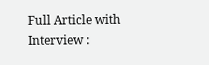Full Article with Interview :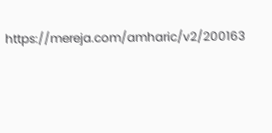https://mereja.com/amharic/v2/200163